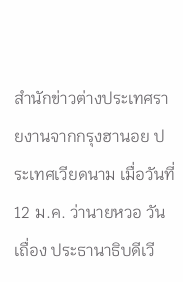สำนักข่าวต่างประเทศรายงานจากกรุงฮานอย ประเทศเวียดนาม เมื่อวันที่ 12 ม.ค. ว่านายหวอ วัน เถื่อง ประธานาธิบดีเวี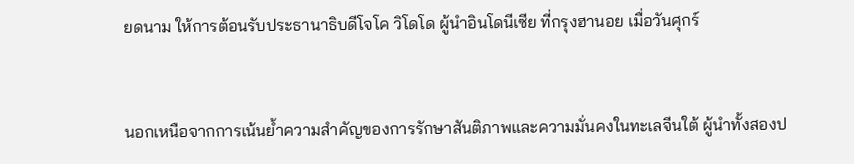ยดนาม ให้การต้อนรับประธานาธิบดีโจโค วิโดโด ผู้นำอินโดนีเซีย ที่กรุงฮานอย เมื่อวันศุกร์


นอกเหนือจากการเน้นย้ำความสำคัญของการรักษาสันติภาพและความมั่นคงในทะเลจีนใต้ ผู้นำทั้งสองป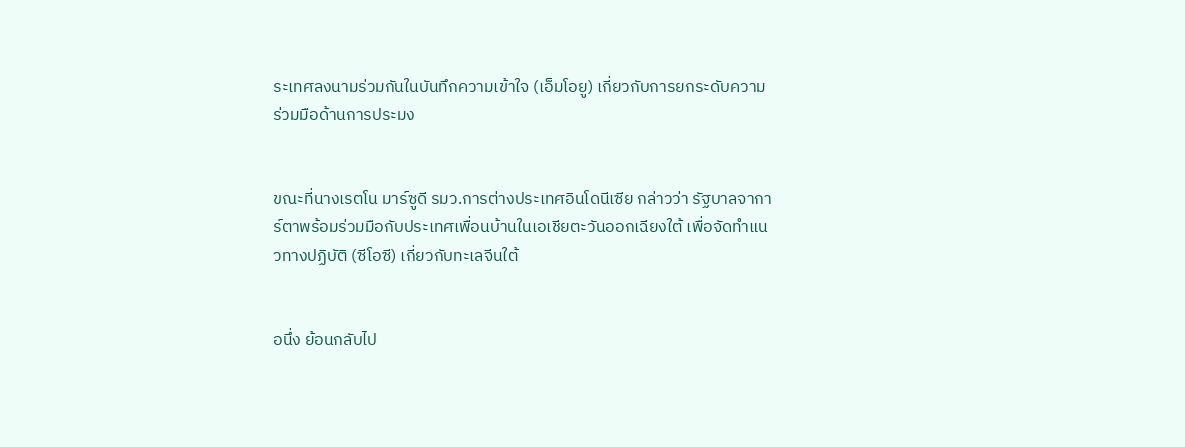ระเทศลงนามร่วมกันในบันทึกความเข้าใจ (เอ็มโอยู) เกี่ยวกับการยกระดับความร่วมมือด้านการประมง


ขณะที่นางเรตโน มาร์ซูดี รมว.การต่างประเทศอินโดนีเซีย กล่าวว่า รัฐบาลจาการ์ตาพร้อมร่วมมือกับประเทศเพื่อนบ้านในเอเชียตะวันออกเฉียงใต้ เพื่อจัดทำแนวทางปฏิบัติ (ซีโอซี) เกี่ยวกับทะเลจีนใต้


อนึ่ง ย้อนกลับไป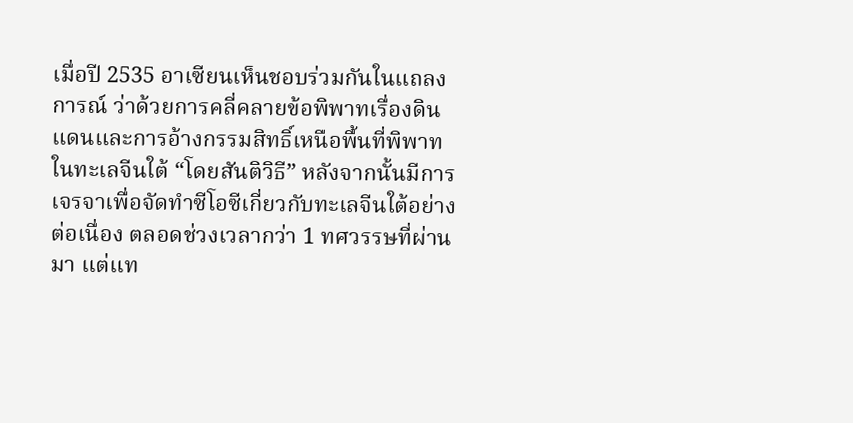เมื่อปี 2535 อาเซียนเห็นชอบร่วมกันในแถลงการณ์ ว่าด้วยการคลี่คลายข้อพิพาทเรื่องดินแดนและการอ้างกรรมสิทธิ์เหนือพื้นที่พิพาทในทะเลจีนใต้ “โดยสันติวิธี” หลังจากนั้นมีการเจรจาเพื่อจัดทำซีโอซีเกี่ยวกับทะเลจีนใต้อย่างต่อเนื่อง ตลอดช่วงเวลากว่า 1 ทศวรรษที่ผ่านมา แต่แท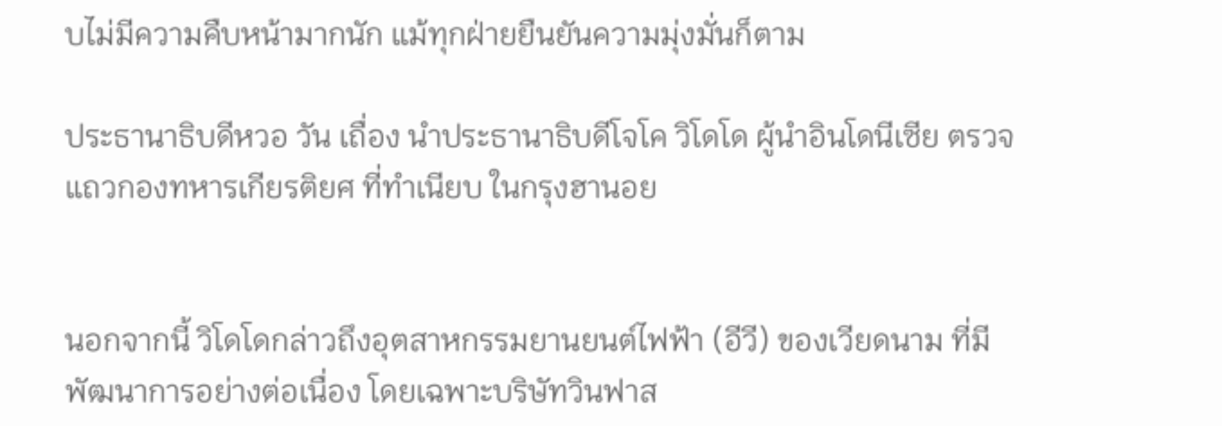บไม่มีความคืบหน้ามากนัก แม้ทุกฝ่ายยืนยันความมุ่งมั่นก็ตาม

ประธานาธิบดีหวอ วัน เถื่อง นำประธานาธิบดีโจโค วิโดโด ผู้นำอินโดนีเซีย ตรวจแถวกองทหารเกียรติยศ ที่ทำเนียบ ในกรุงฮานอย


นอกจากนี้ วิโดโดกล่าวถึงอุตสาหกรรมยานยนต์ไฟฟ้า (อีวี) ของเวียดนาม ที่มีพัฒนาการอย่างต่อเนื่อง โดยเฉพาะบริษัทวินฟาส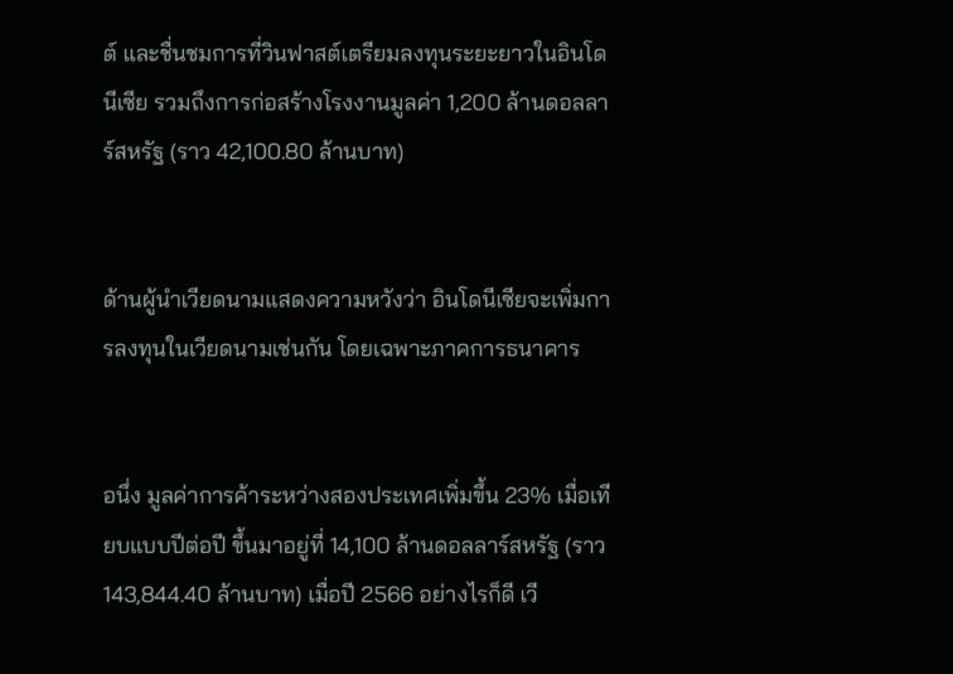ต์ และชื่นชมการที่วินฟาสต์เตรียมลงทุนระยะยาวในอินโดนีเซีย รวมถึงการก่อสร้างโรงงานมูลค่า 1,200 ล้านดอลลาร์สหรัฐ (ราว 42,100.80 ล้านบาท)


ด้านผู้นำเวียดนามแสดงความหวังว่า อินโดนีเซียจะเพิ่มการลงทุนในเวียดนามเช่นกัน โดยเฉพาะภาคการธนาคาร


อนึ่ง มูลค่าการค้าระหว่างสองประเทศเพิ่มขึ้น 23% เมื่อเทียบแบบปีต่อปี ขึ้นมาอยู่ที่ 14,100 ล้านดอลลาร์สหรัฐ (ราว 143,844.40 ล้านบาท) เมื่อปี 2566 อย่างไรก็ดี เวี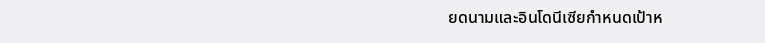ยดนามและอินโดนีเซียกำหนดเป้าห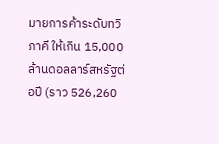มายการค้าระดับทวิภาคี ให้เกิน 15,000 ล้านดอลลาร์สหรัฐต่อปี (ราว 526,260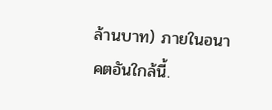ล้านบาท) ภายในอนาคตอันใกล้นี้.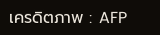เครดิตภาพ : AFP